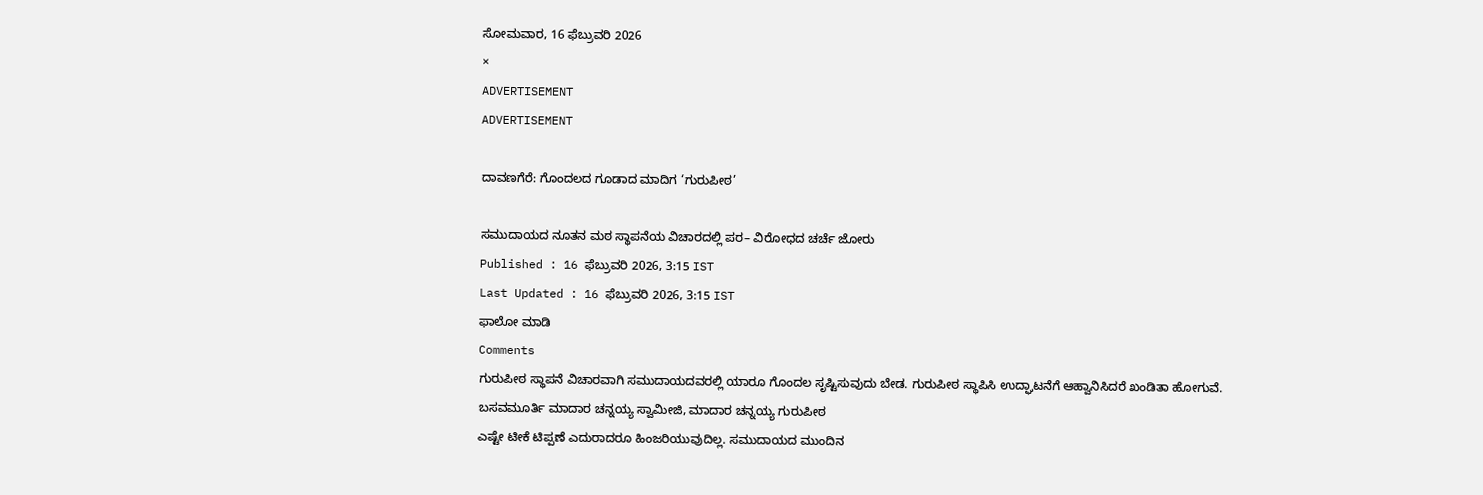ಸೋಮವಾರ, 16 ಫೆಬ್ರುವರಿ 2026
×
ADVERTISEMENT
ADVERTISEMENT

ದಾವಣಗೆರೆ: ಗೊಂದಲದ ಗೂಡಾದ ಮಾದಿಗ ‘ಗುರುಪೀಠ’

ಸಮುದಾಯದ ನೂತನ ಮಠ ಸ್ಥಾಪನೆಯ ವಿಚಾರದಲ್ಲಿ ಪರ– ವಿರೋಧದ ಚರ್ಚೆ ಜೋರು
Published : 16 ಫೆಬ್ರುವರಿ 2026, 3:15 IST
Last Updated : 16 ಫೆಬ್ರುವರಿ 2026, 3:15 IST
ಫಾಲೋ ಮಾಡಿ
Comments
ಗುರುಪೀಠ ಸ್ಥಾಪನೆ ವಿಚಾರವಾಗಿ ಸಮುದಾಯದವರಲ್ಲಿ ಯಾರೂ ಗೊಂದಲ ಸೃಷ್ಟಿಸುವುದು ಬೇಡ. ಗುರುಪೀಠ ಸ್ಥಾಪಿಸಿ ಉದ್ಘಾಟನೆಗೆ ಆಹ್ವಾನಿಸಿದರೆ ಖಂಡಿತಾ ಹೋಗುವೆ.
ಬಸವಮೂರ್ತಿ ಮಾದಾರ ಚನ್ನಯ್ಯ ಸ್ವಾಮೀಜಿ, ಮಾದಾರ ಚನ್ನಯ್ಯ ಗುರುಪೀಠ
ಎಷ್ಟೇ ಟೀಕೆ ಟಿಪ್ಪಣೆ ಎದುರಾದರೂ ಹಿಂಜರಿಯುವುದಿಲ್ಲ. ಸಮುದಾಯದ ಮುಂದಿನ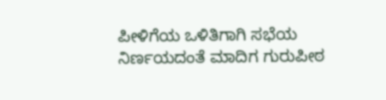ಪೀಳಿಗೆಯ ಒಳಿತಿಗಾಗಿ ಸಭೆಯ ನಿರ್ಣಯದಂತೆ ಮಾದಿಗ ಗುರುಪೀಠ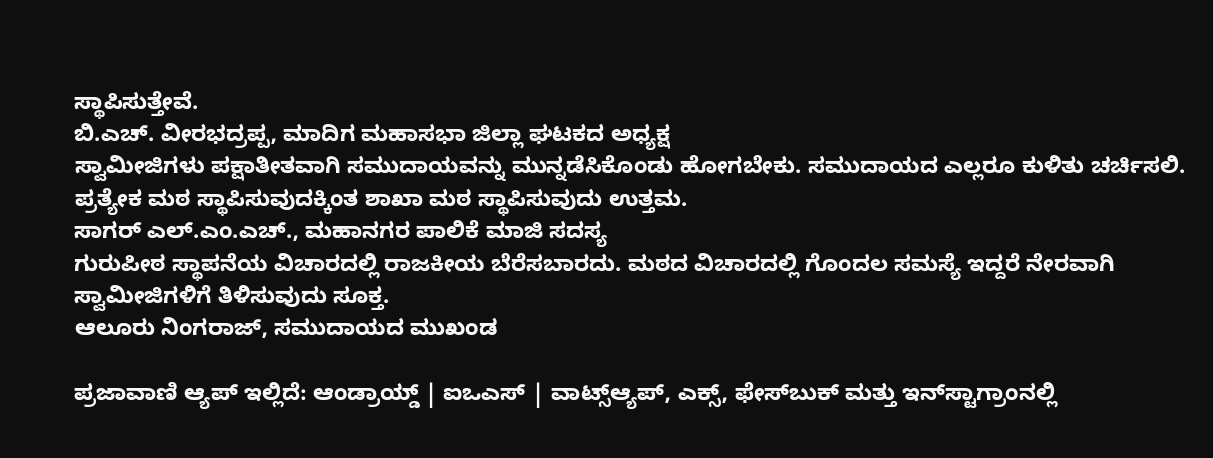ಸ್ಥಾಪಿಸುತ್ತೇವೆ.
ಬಿ.ಎಚ್. ವೀರಭದ್ರಪ್ಪ, ಮಾದಿಗ ಮಹಾಸಭಾ ಜಿಲ್ಲಾ ಘಟಕದ ಅಧ್ಯಕ್ಷ
ಸ್ವಾಮೀಜಿಗಳು ಪಕ್ಷಾತೀತವಾಗಿ ಸಮುದಾಯವನ್ನು ಮುನ್ನಡೆಸಿಕೊಂಡು ಹೋಗಬೇಕು. ಸಮುದಾಯದ ಎಲ್ಲರೂ ಕುಳಿತು ಚರ್ಚಿಸಲಿ. ಪ್ರತ್ಯೇಕ ಮಠ ಸ್ಥಾಪಿಸುವುದಕ್ಕಿಂತ ಶಾಖಾ ಮಠ ಸ್ಥಾಪಿಸುವುದು ಉತ್ತಮ.
ಸಾಗರ್ ಎಲ್‌.ಎಂ.ಎಚ್‌., ಮಹಾನಗರ ಪಾಲಿಕೆ ಮಾಜಿ ಸದಸ್ಯ
ಗುರುಪೀಠ ಸ್ಥಾಪನೆಯ ವಿಚಾರದಲ್ಲಿ ರಾಜಕೀಯ ಬೆರೆಸಬಾರದು. ಮಠದ ವಿಚಾರದಲ್ಲಿ ಗೊಂದಲ ಸಮಸ್ಯೆ ಇದ್ದರೆ ನೇರವಾಗಿ ಸ್ವಾಮೀಜಿಗಳಿಗೆ ತಿಳಿಸುವುದು ಸೂಕ್ತ.
ಆಲೂರು ನಿಂಗರಾಜ್, ಸಮುದಾಯದ ಮುಖಂಡ

ಪ್ರಜಾವಾಣಿ ಆ್ಯಪ್ ಇಲ್ಲಿದೆ: ಆಂಡ್ರಾಯ್ಡ್ | ಐಒಎಸ್ | ವಾಟ್ಸ್ಆ್ಯಪ್, ಎಕ್ಸ್, ಫೇಸ್‌ಬುಕ್ ಮತ್ತು ಇನ್‌ಸ್ಟಾಗ್ರಾಂನಲ್ಲಿ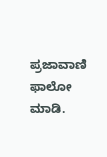ಪ್ರಜಾವಾಣಿ ಫಾಲೋ ಮಾಡಿ.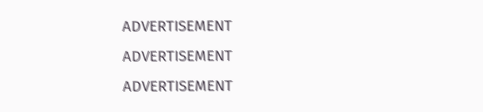ADVERTISEMENT
ADVERTISEMENT
ADVERTISEMENT